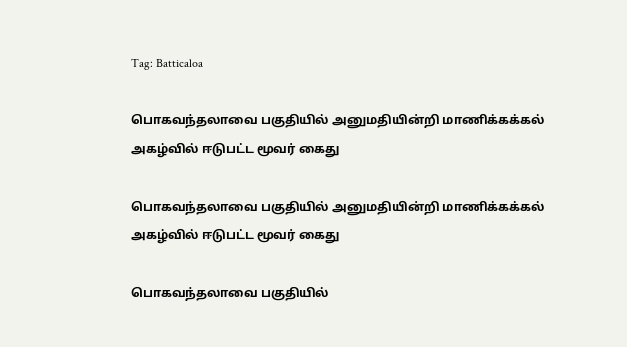Tag: Batticaloa

பொகவந்தலாவை பகுதியில் அனுமதியின்றி மாணிக்கக்கல் அகழ்வில் ஈடுபட்ட மூவர் கைது

பொகவந்தலாவை பகுதியில் அனுமதியின்றி மாணிக்கக்கல் அகழ்வில் ஈடுபட்ட மூவர் கைது

பொகவந்தலாவை பகுதியில்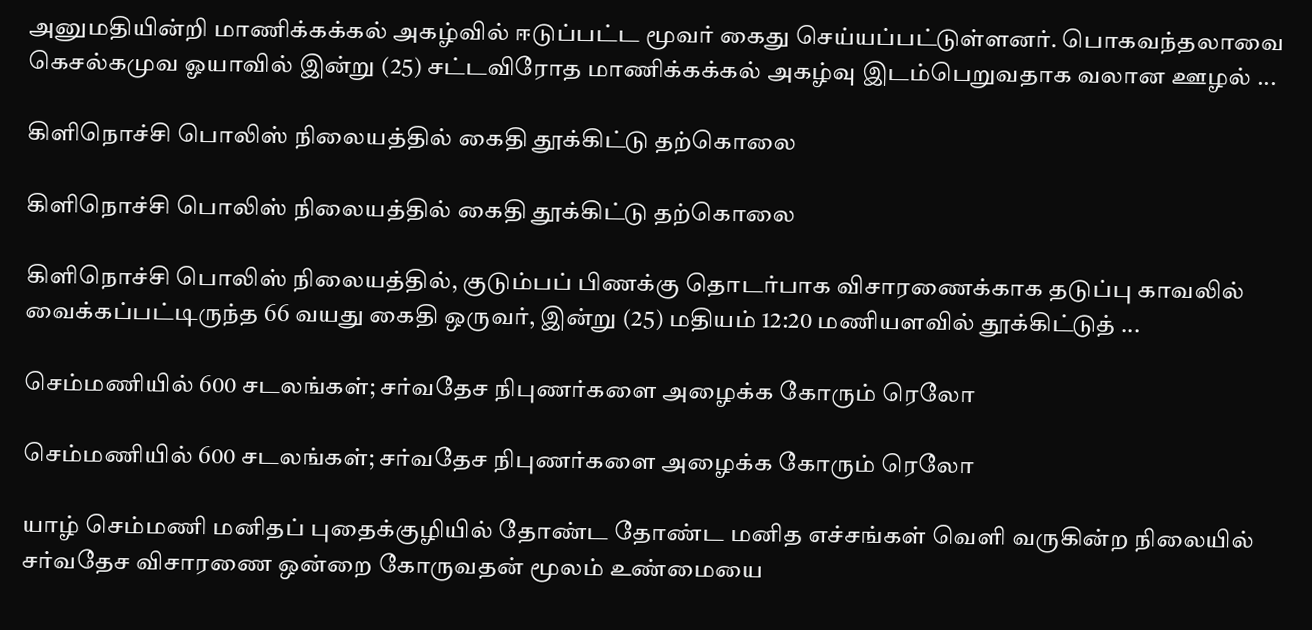அனுமதியின்றி மாணிக்கக்கல் அகழ்வில் ஈடுப்பட்ட மூவர் கைது செய்யப்பட்டுள்ளனர். பொகவந்தலாவை கெசல்கமுவ ஓயாவில் இன்று (25) சட்டவிரோத மாணிக்கக்கல் அகழ்வு இடம்பெறுவதாக வலான ஊழல் ...

கிளிநொச்சி பொலிஸ் நிலையத்தில் கைதி தூக்கிட்டு தற்கொலை

கிளிநொச்சி பொலிஸ் நிலையத்தில் கைதி தூக்கிட்டு தற்கொலை

கிளிநொச்சி பொலிஸ் நிலையத்தில், குடும்பப் பிணக்கு தொடர்பாக விசாரணைக்காக தடுப்பு காவலில் வைக்கப்பட்டிருந்த 66 வயது கைதி ஒருவர், இன்று (25) மதியம் 12:20 மணியளவில் தூக்கிட்டுத் ...

செம்மணியில் 600 சடலங்கள்; சர்வதேச நிபுணர்களை அழைக்க கோரும் ரெலோ

செம்மணியில் 600 சடலங்கள்; சர்வதேச நிபுணர்களை அழைக்க கோரும் ரெலோ

யாழ் செம்மணி மனிதப் புதைக்குழியில் தோண்ட தோண்ட மனித எச்சங்கள் வெளி வருகின்ற நிலையில் சர்வதேச விசாரணை ஒன்றை கோருவதன் மூலம் உண்மையை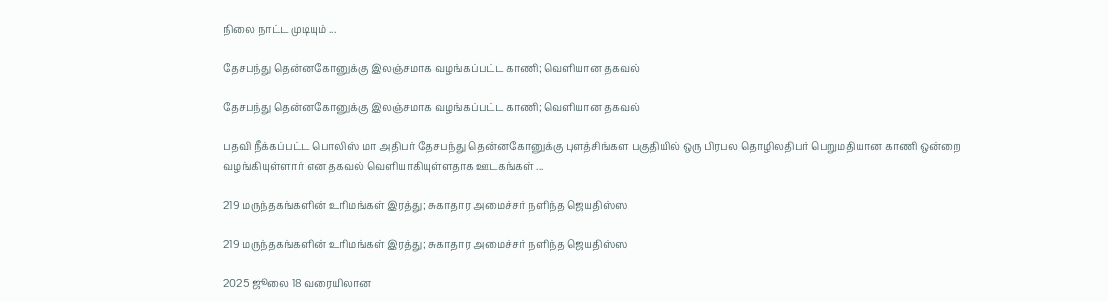நிலை நாட்ட முடியும் ...

தேசபந்து தென்னகோனுக்கு இலஞ்சமாக வழங்கப்பட்ட காணி; வெளியான தகவல்

தேசபந்து தென்னகோனுக்கு இலஞ்சமாக வழங்கப்பட்ட காணி; வெளியான தகவல்

பதவி நீக்கப்பட்ட பொலிஸ் மா அதிபர் தேசபந்து தென்னகோனுக்கு புளத்சிங்கள பகுதியில் ஒரு பிரபல தொழிலதிபர் பெறுமதியான காணி ஒன்றை வழங்கியுள்ளார் என தகவல் வெளியாகியுள்ளதாக ஊடகங்கள் ...

219 மருந்தகங்களின் உரிமங்கள் இரத்து; சுகாதார அமைச்சர் நளிந்த ஜெயதிஸ்ஸ

219 மருந்தகங்களின் உரிமங்கள் இரத்து; சுகாதார அமைச்சர் நளிந்த ஜெயதிஸ்ஸ

2025 ஜூலை 18 வரையிலான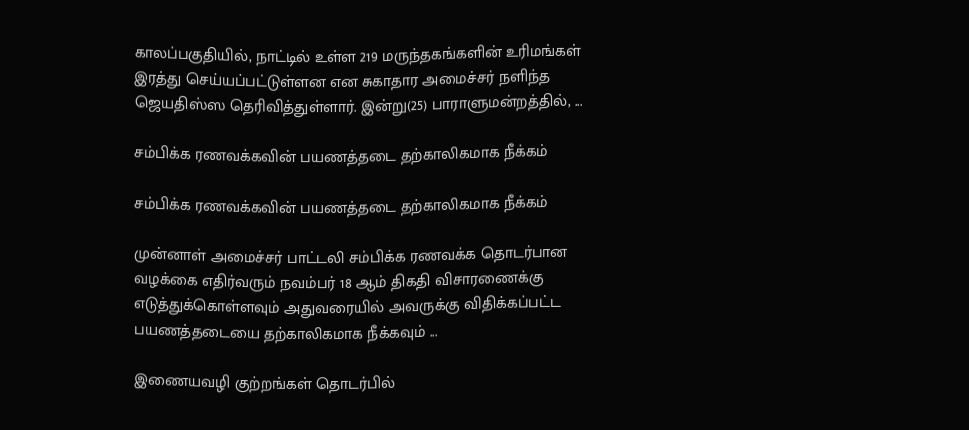காலப்பகுதியில், நாட்டில் உள்ள 219 மருந்தகங்களின் உரிமங்கள் இரத்து செய்யப்பட்டுள்ளன என சுகாதார அமைச்சர் நளிந்த ஜெயதிஸ்ஸ தெரிவித்துள்ளார். இன்று(25) பாராளுமன்றத்தில், ...

சம்பிக்க ரணவக்கவின் பயணத்தடை தற்காலிகமாக நீக்கம்

சம்பிக்க ரணவக்கவின் பயணத்தடை தற்காலிகமாக நீக்கம்

முன்னாள் அமைச்சர் பாட்டலி சம்பிக்க ரணவக்க தொடர்பான வழக்கை எதிர்வரும் நவம்பர் 18 ஆம் திகதி விசாரணைக்கு எடுத்துக்கொள்ளவும் அதுவரையில் அவருக்கு விதிக்கப்பட்ட பயணத்தடையை தற்காலிகமாக நீக்கவும் ...

இணையவழி குற்றங்கள் தொடர்பில்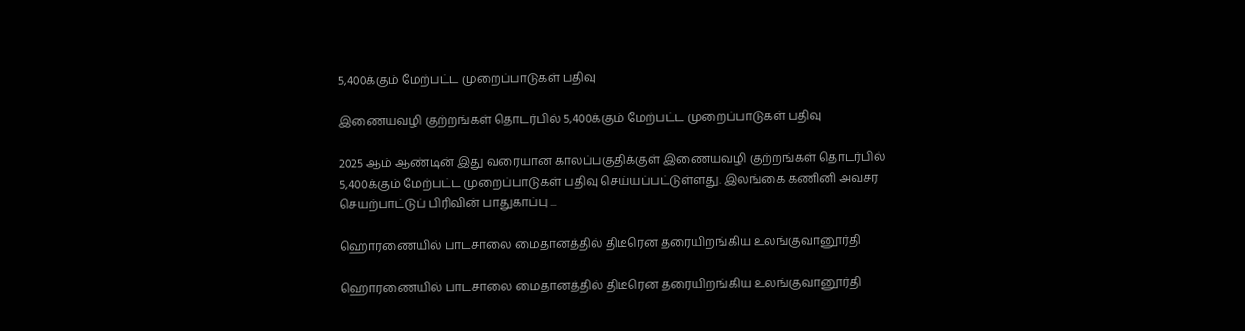5,400க்கும் மேற்பட்ட முறைப்பாடுகள் பதிவு

இணையவழி குற்றங்கள் தொடர்பில் 5,400க்கும் மேற்பட்ட முறைப்பாடுகள் பதிவு

2025 ஆம் ஆண்டின் இது வரையான காலப்பகுதிக்குள் இணையவழி குற்றங்கள் தொடர்பில் 5,400க்கும் மேற்பட்ட முறைப்பாடுகள் பதிவு செய்யப்பட்டுள்ளது. இலங்கை கணினி அவசர செயற்பாட்டுப் பிரிவின் பாதுகாப்பு ...

ஹொரணையில் பாடசாலை மைதானத்தில் திடீரென தரையிறங்கிய உலங்குவானூர்தி

ஹொரணையில் பாடசாலை மைதானத்தில் திடீரென தரையிறங்கிய உலங்குவானூர்தி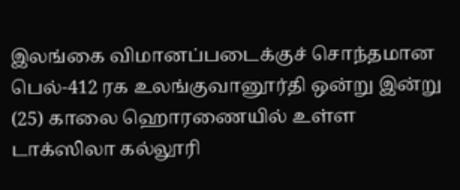இலங்கை விமானப்படைக்குச் சொந்தமான பெல்-412 ரக உலங்குவானூர்தி ஒன்று இன்று (25) காலை ஹொரணையில் உள்ள டாக்ஸிலா கல்லூரி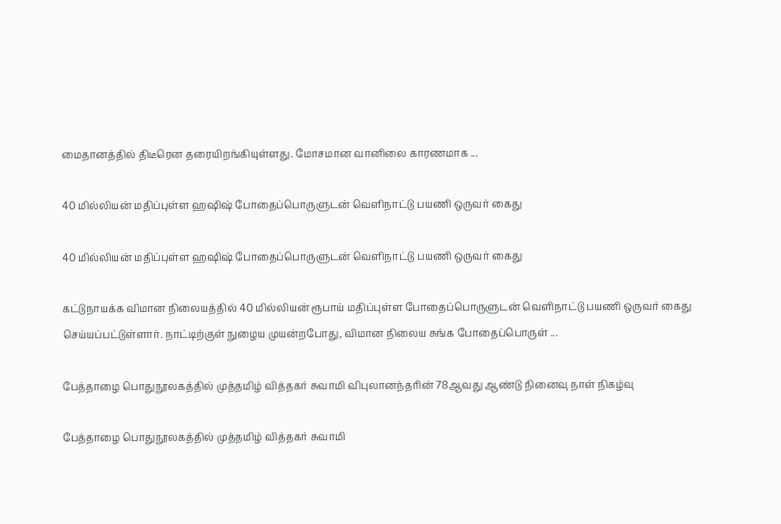மைதானத்தில் திடீரென தரையிறங்கியுள்ளது. மோசமான வானிலை காரணமாக ...

40 மில்லியன் மதிப்புள்ள ஹஷிஷ் போதைப்பொருளுடன் வெளிநாட்டு பயணி ஒருவர் கைது

40 மில்லியன் மதிப்புள்ள ஹஷிஷ் போதைப்பொருளுடன் வெளிநாட்டு பயணி ஒருவர் கைது

கட்டுநாயக்க விமான நிலையத்தில் 40 மில்லியன் ரூபாய் மதிப்புள்ள போதைப்பொருளுடன் வெளிநாட்டு பயணி ஒருவர் கைது செய்யப்பட்டுள்ளார். நாட்டிற்குள் நுழைய முயன்றபோது, விமான நிலைய சுங்க போதைப்பொருள் ...

பேத்தாழை பொதுநூலகத்தில் முத்தமிழ் வித்தகர் சுவாமி விபுலானந்தரின் 78ஆவது ஆண்டு நினைவு நாள் நிகழ்வு

பேத்தாழை பொதுநூலகத்தில் முத்தமிழ் வித்தகர் சுவாமி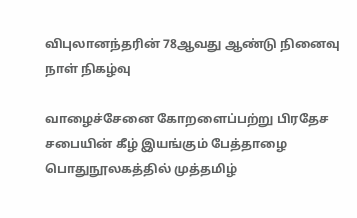விபுலானந்தரின் 78ஆவது ஆண்டு நினைவு நாள் நிகழ்வு

வாழைச்சேனை கோறளைப்பற்று பிரதேச சபையின் கீழ் இயங்கும் பேத்தாழை பொதுநூலகத்தில் முத்தமிழ்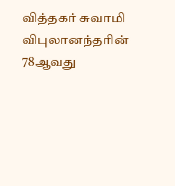வித்தகர் சுவாமி விபுலானந்தரின் 78ஆவது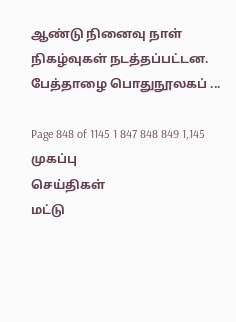ஆண்டு நினைவு நாள் நிகழ்வுகள் நடத்தப்பட்டன. பேத்தாழை பொதுநூலகப் ...

Page 848 of 1145 1 847 848 849 1,145
முகப்பு
செய்திகள்
மட்டு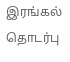இரங்கல்
தொடர்பு